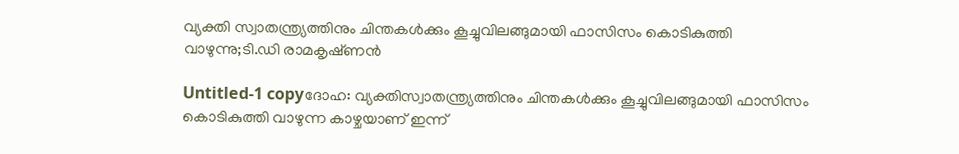വ്യക്തി സ്വാതന്ത്ര്യത്തിനും ചിന്തകള്‍ക്കും കൂച്ചുവിലങ്ങുമായി ഫാസിസം കൊടികുത്തി വാഴുന്നു;ടി.ഡി രാമകൃഷ്‌ണന്‍

Untitled-1 copyദോഹ: വ്യക്തിസ്വാതന്ത്ര്യത്തിനും ചിന്തകള്‍ക്കും കൂച്ചുവിലങ്ങുമായി ഫാസിസം കൊടികുത്തി വാഴുന്ന കാഴ്ചയാണ് ഇന്ന്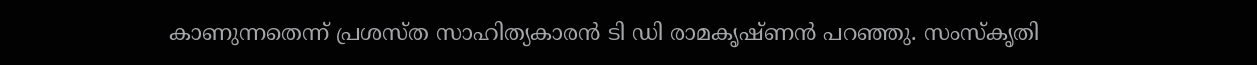കാണുന്നതെന്ന് പ്രശസ്ത സാഹിത്യകാരന്‍ ടി ഡി രാമകൃഷ്ണന്‍ പറഞ്ഞു. സംസ്‌കൃതി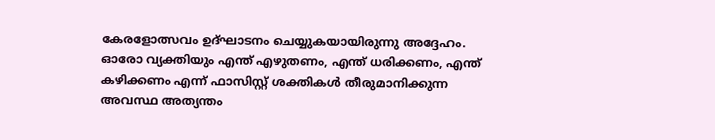കേരളോത്സവം ഉദ്ഘാടനം ചെയ്യുകയായിരുന്നു അദ്ദേഹം. ഓരോ വ്യക്തിയും എന്ത് എഴുതണം, എന്ത് ധരിക്കണം, എന്ത് കഴിക്കണം എന്ന് ഫാസിസ്റ്റ് ശക്തികള്‍ തീരുമാനിക്കുന്ന അവസ്ഥ അത്യന്തം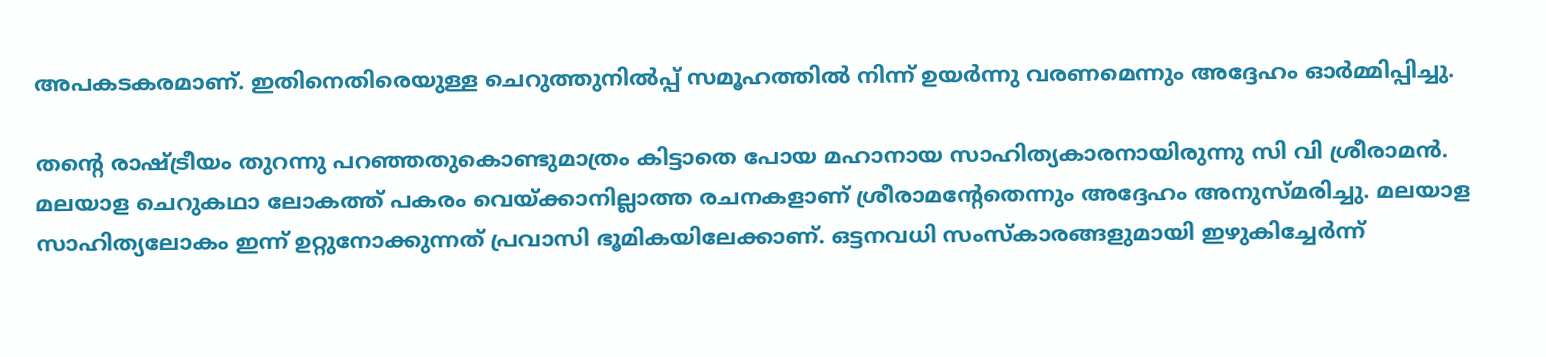അപകടകരമാണ്. ഇതിനെതിരെയുള്ള ചെറുത്തുനില്‍പ്പ് സമൂഹത്തില്‍ നിന്ന് ഉയര്‍ന്നു വരണമെന്നും അദ്ദേഹം ഓര്‍മ്മിപ്പിച്ചു.

തന്റെ രാഷ്ട്രീയം തുറന്നു പറഞ്ഞതുകൊണ്ടുമാത്രം കിട്ടാതെ പോയ മഹാനായ സാഹിത്യകാരനായിരുന്നു സി വി ശ്രീരാമന്‍. മലയാള ചെറുകഥാ ലോകത്ത് പകരം വെയ്ക്കാനില്ലാത്ത രചനകളാണ് ശ്രീരാമന്റേതെന്നും അദ്ദേഹം അനുസ്മരിച്ചു. മലയാള സാഹിത്യലോകം ഇന്ന് ഉറ്റുനോക്കുന്നത് പ്രവാസി ഭൂമികയിലേക്കാണ്. ഒട്ടനവധി സംസ്‌കാരങ്ങളുമായി ഇഴുകിച്ചേര്‍ന്ന്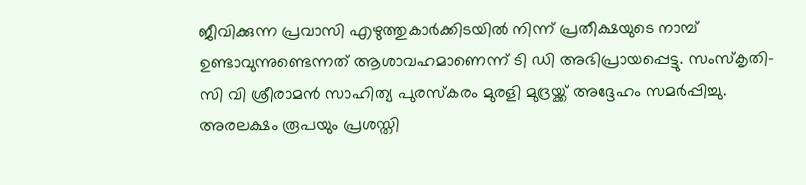ജീവിക്കുന്ന പ്രവാസി എഴുത്തുകാര്‍ക്കിടയില്‍ നിന്ന് പ്രതീക്ഷയുടെ നാമ്പ് ഉണ്ടാവുന്നുണ്ടെന്നത് ആശാവഹമാണെന്ന് ടി ഡി അഭിപ്രായപ്പെട്ടു. സംസ്‌കൃതി- സി വി ശ്രീരാമന്‍ സാഹിത്യ പുരസ്‌കരം മുരളി മുദ്രയ്ക്ക് അദ്ദേഹം സമര്‍പ്പിച്ചു. അരലക്ഷം രൂപയും പ്രശസ്തി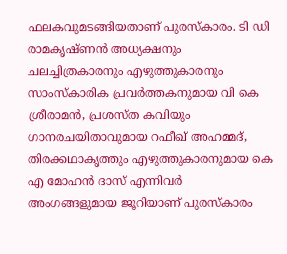ഫലകവുമടങ്ങിയതാണ് പുരസ്‌കാരം. ടി ഡി രാമകൃഷ്ണന്‍ അധ്യക്ഷനും ചലച്ചിത്രകാരനും എഴുത്തുകാരനും സാംസ്‌കാരിക പ്രവര്‍ത്തകനുമായ വി കെ ശ്രീരാമന്‍, പ്രശസ്ത കവിയും ഗാനരചയിതാവുമായ റഫീഖ് അഹമ്മദ്, തിരക്കഥാകൃത്തും എഴുത്തുകാരനുമായ കെ എ മോഹന്‍ ദാസ് എന്നിവര്‍ അംഗങ്ങളുമായ ജൂറിയാണ് പുരസ്‌കാരം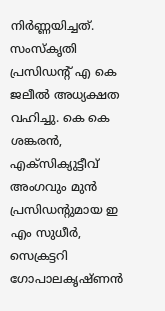നിര്‍ണ്ണയിച്ചത്. സംസ്‌കൃതി പ്രസിഡന്റ് എ കെ ജലീല്‍ അധ്യക്ഷത വഹിച്ചു. കെ കെ ശങ്കരന്‍, എക്‌സിക്യുട്ടീവ് അംഗവും മുന്‍ പ്രസിഡന്റുമായ ഇ എം സുധീര്‍, സെക്രട്ടറി ഗോപാലകൃഷ്ണന്‍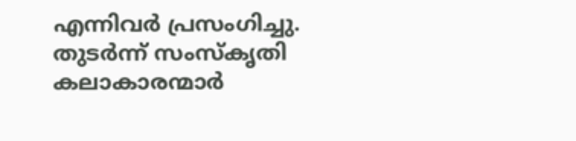എന്നിവര്‍ പ്രസംഗിച്ചു. തുടര്‍ന്ന് സംസ്‌കൃതി കലാകാരന്മാര്‍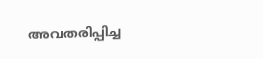അവതരിപ്പിച്ച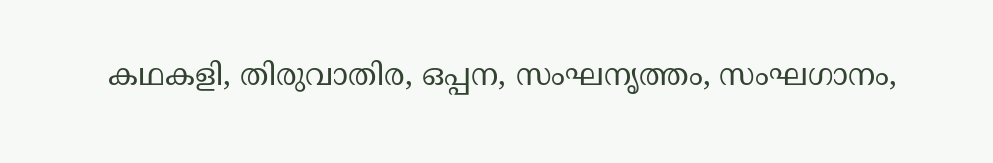കഥകളി, തിരുവാതിര, ഒപ്പന, സംഘനൃത്തം, സംഘഗാനം,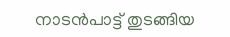നാടന്‍പാട്ട് തുടങ്ങിയ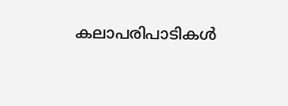കലാപരിപാടികള്‍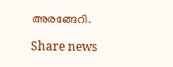അരങ്ങേറി.

Share news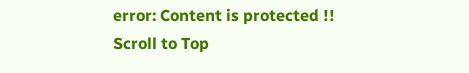error: Content is protected !!
Scroll to Top